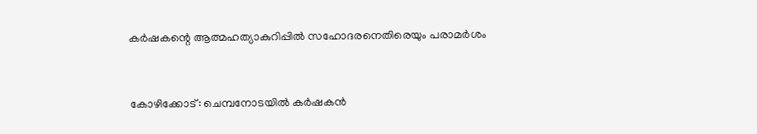കര്‍ഷകന്റെ ആത്മഹത്യാകുറിപ്പില്‍ സഹോദരനെതിരെയും പരാമര്‍ശം


കോഴിക്കോട്: ചെമ്പനോടയില്‍ കര്‍ഷകന്‍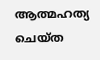ആത്മഹത്യ ചെയ്ത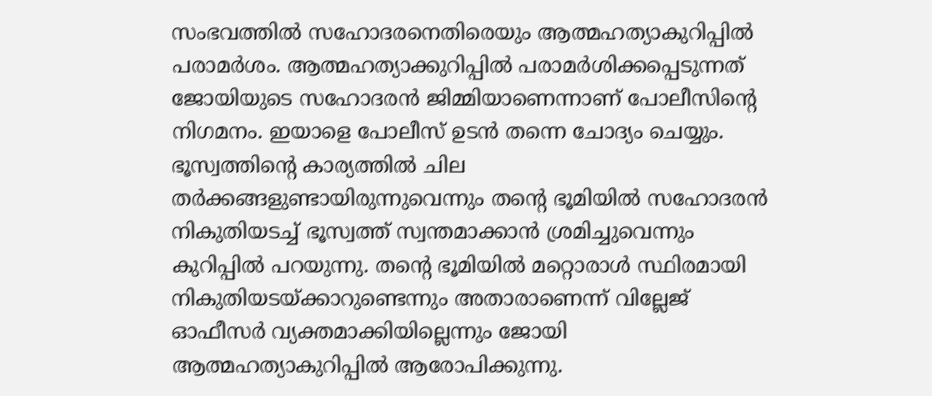സംഭവത്തില്‍ സഹോദരനെതിരെയും ആത്മഹത്യാകുറിപ്പില്‍ പരാമര്‍ശം. ആത്മഹത്യാക്കുറിപ്പില്‍ പരാമര്‍ശിക്കപ്പെടുന്നത് ജോയിയുടെ സഹോദരന്‍ ജിമ്മിയാണെന്നാണ് പോലീസിന്റെ നിഗമനം. ഇയാളെ പോലീസ് ഉടന്‍ തന്നെ ചോദ്യം ചെയ്യും. ഭൂസ്വത്തിന്റെ കാര്യത്തില്‍ ചില തര്‍ക്കങ്ങളുണ്ടായിരുന്നുവെന്നും തന്റെ ഭൂമിയില്‍ സഹോദരന്‍ നികുതിയടച്ച് ഭൂസ്വത്ത് സ്വന്തമാക്കാന്‍ ശ്രമിച്ചുവെന്നും കുറിപ്പില്‍ പറയുന്നു. തന്റെ ഭൂമിയില്‍ മറ്റൊരാള്‍ സ്ഥിരമായി നികുതിയടയ്ക്കാറുണ്ടെന്നും അതാരാണെന്ന് വില്ലേജ് ഓഫീസര്‍ വ്യക്തമാക്കിയില്ലെന്നും ജോയി ആത്മഹത്യാകുറിപ്പില്‍ ആരോപിക്കുന്നു.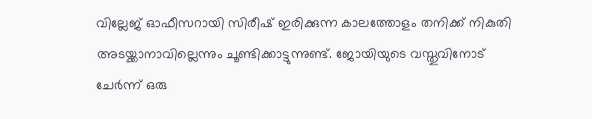വില്ലേജ് ഓഫീസറായി സിരീഷ് ഇരിക്കുന്ന കാലത്തോളം തനിക്ക് നികുതി അടയ്ക്കാനാവില്ലെന്നും ചൂണ്ടിക്കാട്ടുന്നുണ്ട്. ജോയിയുടെ വസ്തുവിനോട് ചേര്‍ന്ന് ഒരു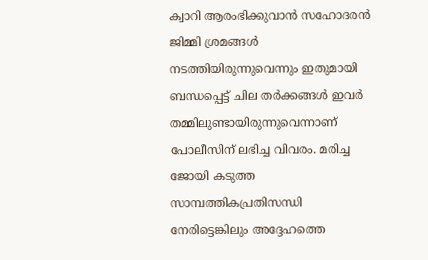ക്വാറി ആരംഭിക്കുവാന്‍ സഹോദരന്‍ ജിമ്മി ശ്രമങ്ങള്‍ നടത്തിയിരുന്നുവെന്നും ഇതുമായി ബന്ധപ്പെട്ട് ചില തര്‍ക്കങ്ങള്‍ ഇവര്‍ തമ്മിലുണ്ടായിരുന്നുവെന്നാണ് പോലീസിന് ലഭിച്ച വിവരം. മരിച്ച ജോയി കടുത്ത സാമ്പത്തികപ്രതിസന്ധി നേരിട്ടെങ്കിലും അദ്ദേഹത്തെ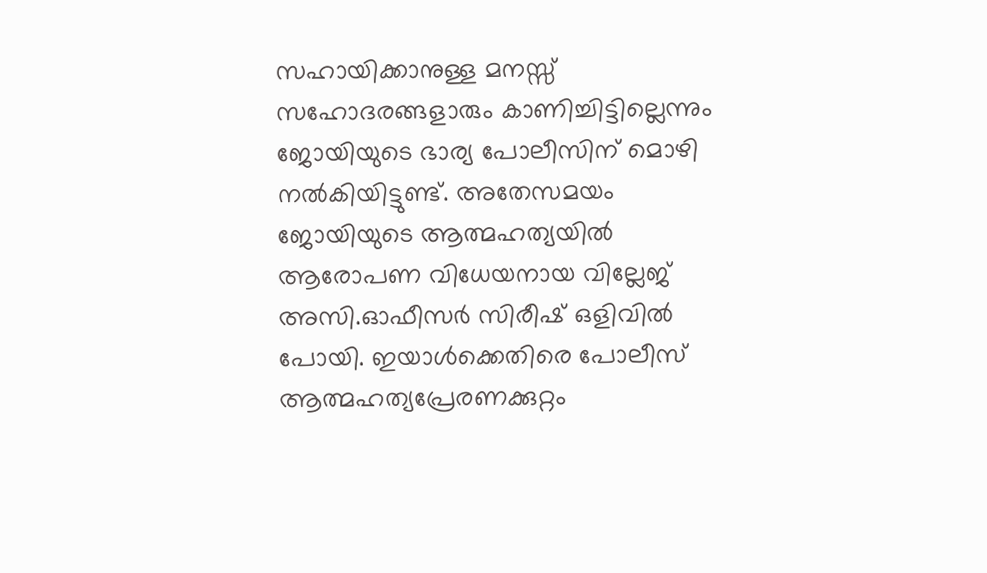സഹായിക്കാനുള്ള മനസ്സ് സഹോദരങ്ങളാരും കാണിച്ചിട്ടില്ലെന്നും ജോയിയുടെ ഭാര്യ പോലീസിന്‌ മൊഴി നല്‍കിയിട്ടുണ്ട്. അതേസമയം ജോയിയുടെ ആത്മഹത്യയില്‍ ആരോപണ വിധേയനായ വില്ലേജ് അസി.ഓഫീസര്‍ സിരീഷ് ഒളിവില്‍ പോയി. ഇയാള്‍ക്കെതിരെ പോലീസ് ആത്മഹത്യപ്രേരണക്കുറ്റം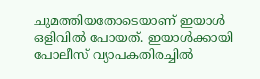ചുമത്തിയതോടെയാണ് ഇയാള്‍ ഒളിവില്‍ പോയത്. ഇയാള്‍ക്കായി പോലീസ് വ്യാപകതിരച്ചില്‍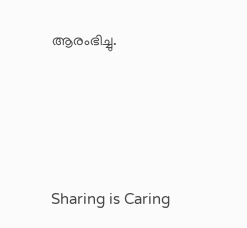ആരംഭിച്ചു.




Sharing is Caring